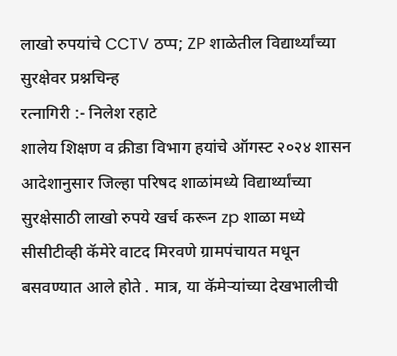लाखो रुपयांचे CCTV ठप्प; ZP शाळेतील विद्यार्थ्यांच्या सुरक्षेवर प्रश्नचिन्ह
रत्नागिरी :- निलेश रहाटे
शालेय शिक्षण व क्रीडा विभाग हयांचे ऑगस्ट २०२४ शासन आदेशानुसार जिल्हा परिषद शाळांमध्ये विद्यार्थ्यांच्या सुरक्षेसाठी लाखो रुपये खर्च करून zp शाळा मध्ये सीसीटीव्ही कॅमेरे वाटद मिरवणे ग्रामपंचायत मधून बसवण्यात आले होते . मात्र, या कॅमेऱ्यांच्या देखभालीची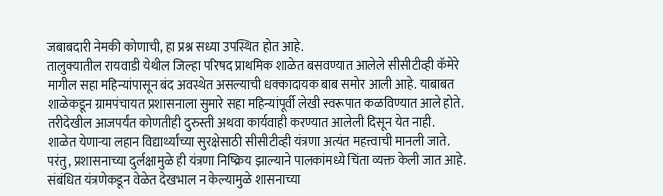जबाबदारी नेमकी कोणाची, हा प्रश्न सध्या उपस्थित होत आहे.
तालुक्यातील रायवाडी येथील जिल्हा परिषद प्राथमिक शाळेत बसवण्यात आलेले सीसीटीव्ही कॅमेरे मागील सहा महिन्यांपासून बंद अवस्थेत असल्याची धक्कादायक बाब समोर आली आहे. याबाबत शाळेकडून ग्रामपंचायत प्रशासनाला सुमारे सहा महिन्यांपूर्वी लेखी स्वरूपात कळविण्यात आले होते. तरीदेखील आजपर्यंत कोणतीही दुरुस्ती अथवा कार्यवाही करण्यात आलेली दिसून येत नाही.
शाळेत येणाऱ्या लहान विद्यार्थ्यांच्या सुरक्षेसाठी सीसीटीव्ही यंत्रणा अत्यंत महत्त्वाची मानली जाते. परंतु, प्रशासनाच्या दुर्लक्षामुळे ही यंत्रणा निष्क्रिय झाल्याने पालकांमध्ये चिंता व्यक्त केली जात आहे. संबंधित यंत्रणेकडून वेळेत देखभाल न केल्यामुळे शासनाच्या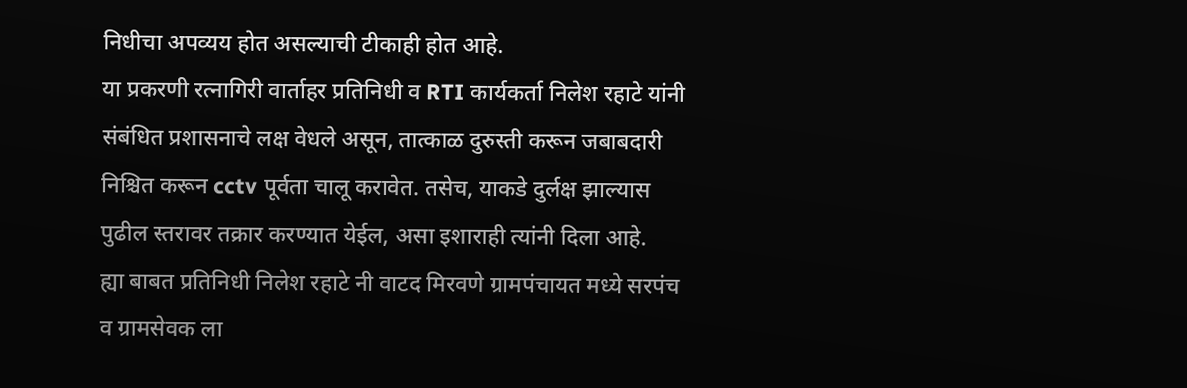निधीचा अपव्यय होत असल्याची टीकाही होत आहे.
या प्रकरणी रत्नागिरी वार्ताहर प्रतिनिधी व RTI कार्यकर्ता निलेश रहाटे यांनी संबंधित प्रशासनाचे लक्ष वेधले असून, तात्काळ दुरुस्ती करून जबाबदारी निश्चित करून cctv पूर्वता चालू करावेत. तसेच, याकडे दुर्लक्ष झाल्यास पुढील स्तरावर तक्रार करण्यात येईल, असा इशाराही त्यांनी दिला आहे.
ह्या बाबत प्रतिनिधी निलेश रहाटे नी वाटद मिरवणे ग्रामपंचायत मध्ये सरपंच व ग्रामसेवक ला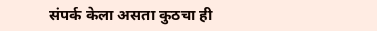संपर्क केला असता कुठचा ही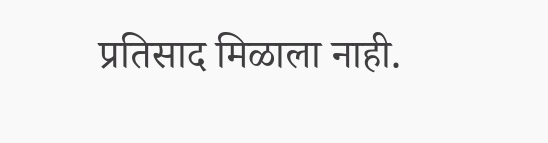प्रतिसाद मिळाला नाही.